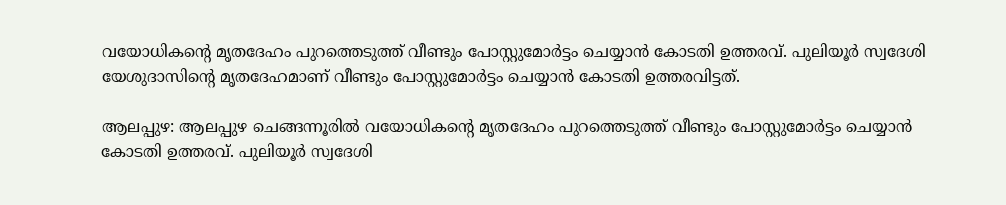വയോധികന്‍റെ മൃതദേഹം പുറത്തെടുത്ത് വീണ്ടും പോസ്റ്റുമോർട്ടം ചെയ്യാൻ കോടതി ഉത്തരവ്. പുലിയൂ‍ർ സ്വദേശി യേശുദാസിന്‍റെ മൃതദേഹമാണ് വീണ്ടും പോസ്റ്റുമോർട്ടം ചെയ്യാൻ കോടതി ഉത്തരവിട്ടത്.

ആലപ്പുഴ: ആലപ്പുഴ ചെങ്ങന്നൂരിൽ വയോധികന്‍റെ മൃതദേഹം പുറത്തെടുത്ത് വീണ്ടും പോസ്റ്റുമോർട്ടം ചെയ്യാൻ കോടതി ഉത്തരവ്. പുലിയൂ‍ർ സ്വദേശി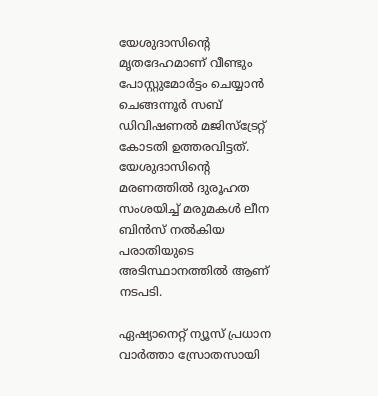യേശുദാസിന്‍റെ മൃതദേഹമാണ് വീണ്ടും പോസ്റ്റുമോർട്ടം ചെയ്യാൻ ചെങ്ങന്നൂർ സബ് ഡിവിഷണൽ മജിസ്ട്രേറ്റ് കോടതി ഉത്തരവിട്ടത്. യേശുദാസിന്‍റെ മരണത്തിൽ ദുരൂഹത സംശയിച്ച് മരുമകൾ ലീന ബിൻസ് നൽകിയ പരാതിയുടെ അടിസ്ഥാനത്തിൽ ആണ് നടപടി.

ഏഷ്യാനെറ്റ് ന്യൂസ് പ്രധാന വാർത്താ സ്രോതസായി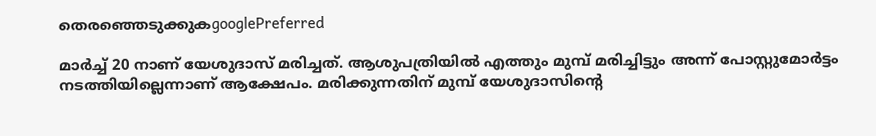തെരഞ്ഞെടുക്കുകgooglePreferred

മാർച്ച് 20 നാണ് യേശുദാസ് മരിച്ചത്. ആശുപത്രിയിൽ എത്തും മുമ്പ് മരിച്ചിട്ടും അന്ന് പോസ്റ്റുമോർട്ടം നടത്തിയില്ലെന്നാണ് ആക്ഷേപം. മരിക്കുന്നതിന് മുമ്പ് യേശുദാസിന്‍റെ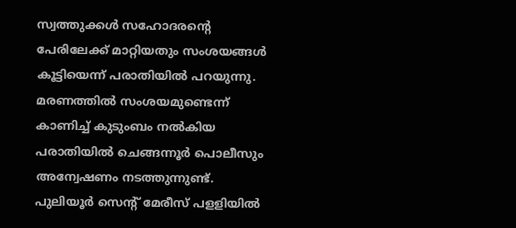സ്വത്തുക്കൾ സഹോദരന്‍റെ പേരിലേക്ക് മാറ്റിയതും സംശയങ്ങൾ കൂട്ടിയെന്ന് പരാതിയിൽ പറയുന്നു. മരണത്തിൽ സംശയമുണ്ടെന്ന് കാണിച്ച് കുടുംബം നൽകിയ പരാതിയിൽ ചെങ്ങന്നൂർ പൊലീസും അന്വേഷണം നടത്തുന്നുണ്ട്. പുലിയൂർ സെന്‍റ് മേരീസ് പളളിയിൽ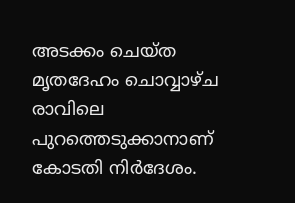അടക്കം ചെയ്ത മൃതദേഹം ചൊവ്വാഴ്ച രാവിലെ പുറത്തെടുക്കാനാണ് കോടതി നിർദേശം.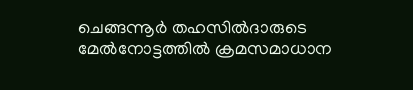ചെങ്ങന്നൂർ തഹസിൽദാരുടെ മേൽനോട്ടത്തിൽ ക്രമസമാധാന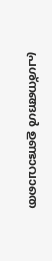പ്രശ്നങ്ങൾ ഉണ്ടാവാതെ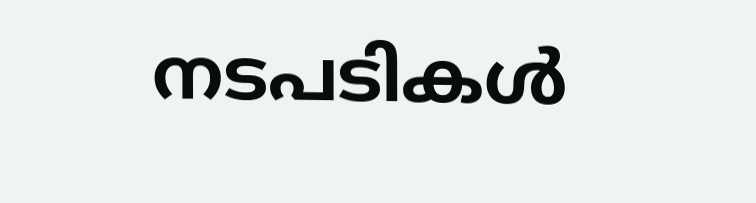നടപടികൾ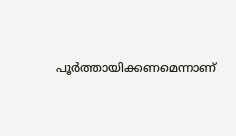പൂർത്തായിക്കണമെന്നാണ്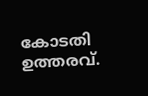കോടതി ഉത്തരവ്.